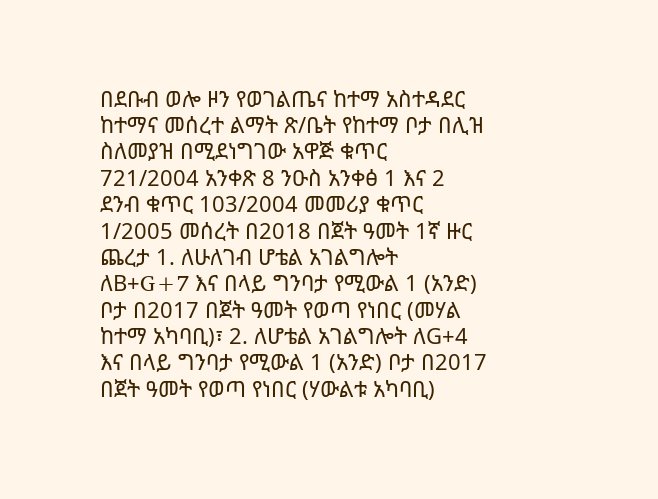በደቡብ ወሎ ዞን የወገልጤና ከተማ አስተዳደር ከተማና መሰረተ ልማት ጽ/ቤት የከተማ ቦታ በሊዝ ስለመያዝ በሚደነግገው አዋጅ ቁጥር 721/2004 አንቀጽ 8 ንዑስ አንቀፅ 1 እና 2 ደንብ ቁጥር 103/2004 መመሪያ ቁጥር 1/2005 መሰረት በ2018 በጀት ዓመት 1ኛ ዙር ጨረታ 1. ለሁለገብ ሆቴል አገልግሎት ለB+G+7 እና በላይ ግንባታ የሚውል 1 (አንድ) ቦታ በ2017 በጀት ዓመት የወጣ የነበር (መሃል ከተማ አካባቢ)፣ 2. ለሆቴል አገልግሎት ለG+4 እና በላይ ግንባታ የሚውል 1 (አንድ) ቦታ በ2017 በጀት ዓመት የወጣ የነበር (ሃውልቱ አካባቢ)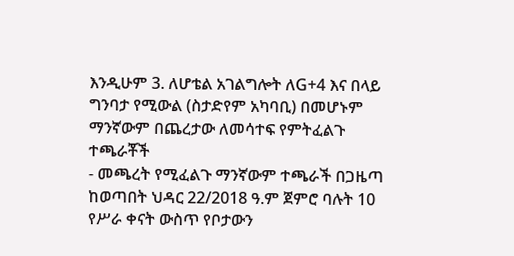እንዲሁም 3. ለሆቴል አገልግሎት ለG+4 እና በላይ ግንባታ የሚውል (ስታድየም አካባቢ) በመሆኑም ማንኛውም በጨረታው ለመሳተፍ የምትፈልጉ ተጫራቾች
- መጫረት የሚፈልጉ ማንኛውም ተጫራች በጋዜጣ ከወጣበት ህዳር 22/2018 ዓ.ም ጀምሮ ባሉት 10 የሥራ ቀናት ውስጥ የቦታውን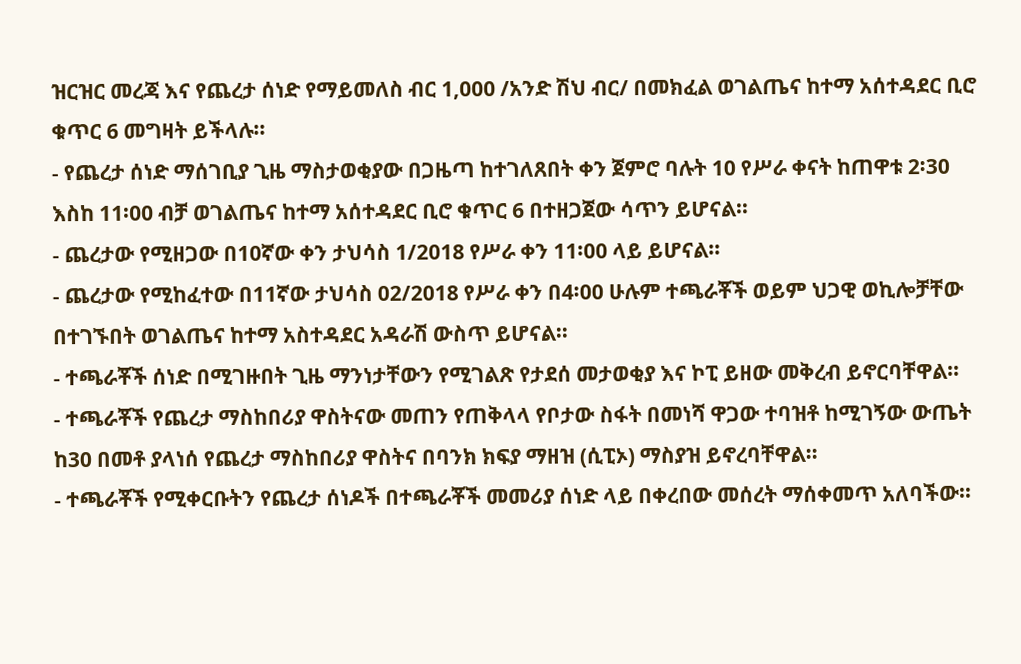ዝርዝር መረጃ እና የጨረታ ሰነድ የማይመለስ ብር 1,000 /አንድ ሽህ ብር/ በመክፈል ወገልጤና ከተማ አሰተዳደር ቢሮ ቁጥር 6 መግዛት ይችላሉ፡፡
- የጨረታ ሰነድ ማሰገቢያ ጊዜ ማስታወቂያው በጋዜጣ ከተገለጸበት ቀን ጀምሮ ባሉት 10 የሥራ ቀናት ከጠዋቱ 2፡30 እስከ 11፡00 ብቻ ወገልጤና ከተማ አሰተዳደር ቢሮ ቁጥር 6 በተዘጋጀው ሳጥን ይሆናል፡፡
- ጨረታው የሚዘጋው በ10ኛው ቀን ታህሳስ 1/2018 የሥራ ቀን 11፡00 ላይ ይሆናል፡፡
- ጨረታው የሚከፈተው በ11ኛው ታህሳስ 02/2018 የሥራ ቀን በ4፡00 ሁሉም ተጫራቾች ወይም ህጋዊ ወኪሎቻቸው በተገኙበት ወገልጤና ከተማ አስተዳደር አዳራሽ ውስጥ ይሆናል፡፡
- ተጫራቾች ሰነድ በሚገዙበት ጊዜ ማንነታቸውን የሚገልጽ የታደሰ መታወቂያ እና ኮፒ ይዘው መቅረብ ይኖርባቸዋል፡፡
- ተጫራቾች የጨረታ ማስከበሪያ ዋስትናው መጠን የጠቅላላ የቦታው ስፋት በመነሻ ዋጋው ተባዝቶ ከሚገኝው ውጤት ከ30 በመቶ ያላነሰ የጨረታ ማስከበሪያ ዋስትና በባንክ ክፍያ ማዘዝ (ሲፒኦ) ማስያዝ ይኖረባቸዋል፡፡
- ተጫራቾች የሚቀርቡትን የጨረታ ሰነዶች በተጫራቾች መመሪያ ሰነድ ላይ በቀረበው መሰረት ማሰቀመጥ አለባችው፡፡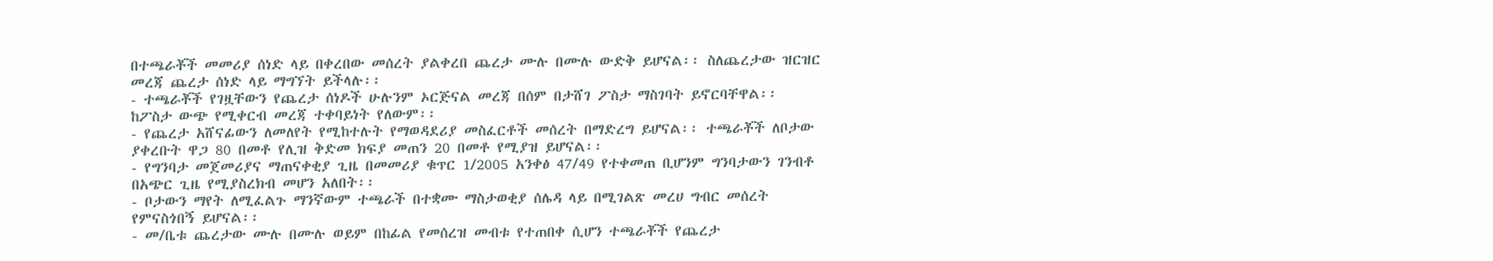በተጫራቾች መመሪያ ሰነድ ላይ በቀረበው መሰረት ያልቀረበ ጨረታ ሙሉ በሙሉ ውድቅ ይሆናል፡፡ ስለጨረታው ዝርዝር መረጃ ጨረታ ሰነድ ላይ ማግኘት ይችላሉ፡፡
- ተጫራቾች የገዟቸውን የጨረታ ሰነዶች ሁሉንም ኦርጅናል መረጃ በሰም በታሸገ ፖስታ ማስገባት ይኖርባቸዋል፡፡ ከፖስታ ውጭ የሚቀርብ መረጃ ተቀባይነት የለውም፡፡
- የጨረታ አሸናፊውን ለመለየት የሚከተሉት የማወዳደሪያ መስፈርቶች መሰረት በማድረግ ይሆናል፡፡ ተጫራቾች ለቦታው ያቀረቡት ዋጋ 80 በመቶ የሊዝ ቅድመ ክፍያ መጠን 20 በመቶ የሚያዝ ይሆናል፡፡
- የግንባታ መጀመሪያና ማጠናቀቂያ ጊዜ በመመሪያ ቁጥር 1/2005 አንቀፅ 47/49 የተቀመጠ ቢሆንም ግንባታውን ገንብቶ በአጭር ጊዜ የሚያስረክብ መሆን አለበት፡፡
- ቦታውን ማየት ለሚፈልጉ ማንኛውም ተጫራች በተቋሙ ማስታወቂያ ሰሌዳ ላይ በሚገልጽ መረሀ ግብር መሰረት የምናስጎበኝ ይሆናል፡፡
- መ/ቤቱ ጨረታው ሙሉ በሙሉ ወይም በከፊል የመሰረዝ መብቱ የተጠበቀ ሲሆን ተጫራቾች የጨረታ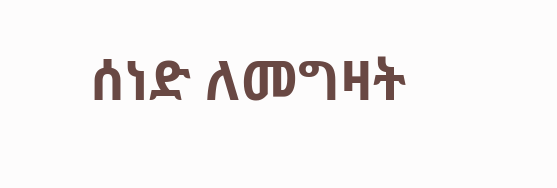ሰነድ ለመግዛት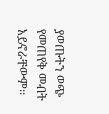ያወጡትን ወጭ የመጠየቅ መብት አይኖራቸውም፡፡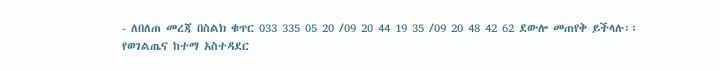- ለበለጠ መረጃ በስልክ ቁጥር 033 335 05 20 /09 20 44 19 35 /09 20 48 42 62 ደውሎ መጠየቅ ይችላሉ፡፡
የወገልጤና ከተማ አስተዳደር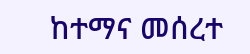ከተማና መሰረተ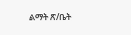ልማት ጽ/ቤት